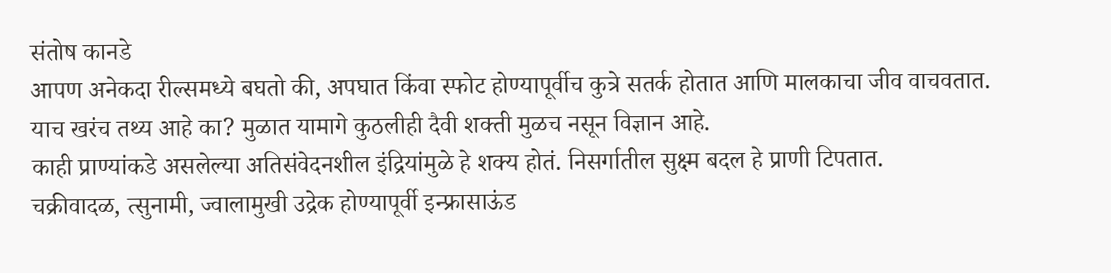संतोष कानडे
आपण अनेकदा रील्समध्ये बघतो की, अपघात किंवा स्फोट होण्यापूर्वीच कुत्रे सतर्क होतात आणि मालकाचा जीव वाचवतात.
याच खरंच तथ्य आहे का? मुळात यामागे कुठलीही दैवी शक्ती मुळच नसून विज्ञान आहे.
काही प्राण्यांकडे असलेल्या अतिसंवेदनशील इंद्रियांमुळे हे शक्य होतं. निसर्गातील सुक्ष्म बदल हे प्राणी टिपतात.
चक्रीवादळ, त्सुनामी, ज्वालामुखी उद्रेक होण्यापूर्वी इन्फ्रासाऊंड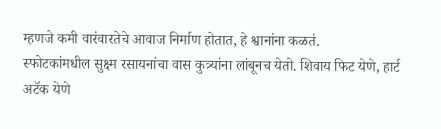म्हणजे कमी वारंवारतेचे आवाज निर्माण होतात, हे श्वानांना कळतं.
स्फोटकांमधील सुक्ष्म रसायनांचा वास कुत्र्यांना लांबूनच येतो. शिवाय फिट येणे, हार्ट अटॅक येणे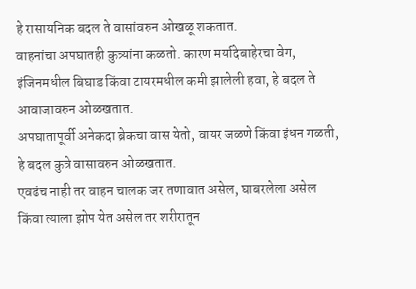हे रासायनिक बदल ते वासांवरुन ओखळू शकतात.
वाहनांचा अपघातही कुत्र्यांना कळतो. कारण मर्यादेबाहेरचा वेग, इंजिनमधील बिघाड किंवा टायरमधील कमी झालेली हवा, हे बदल ते आवाजावरुन ओळखतात.
अपघातापूर्वी अनेकदा ब्रेकचा वास येतो, वायर जळणे किंवा इंधन गळती, हे बदल कुत्रे वासावरुन ओळखतात.
एवढंच नाही तर वाहन चालक जर तणावात असेल, घाबरलेला असेल किंवा त्याला झोप येत असेल तर शरीरातून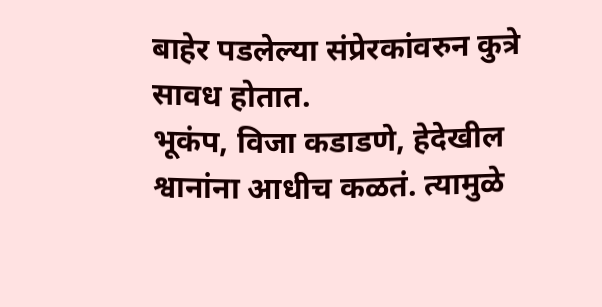बाहेर पडलेल्या संप्रेरकांवरुन कुत्रे सावध होतात.
भूकंप, विजा कडाडणे, हेदेखील श्वानांना आधीच कळतं. त्यामुळे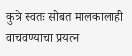कुत्रे स्वतः सोबत मालकालाही वाचवण्याचा प्रयत्न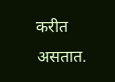करीत असतात.